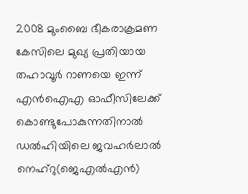2008 മുംബൈ ഭീകരാക്രമണ കേസിലെ മുഖ്യ പ്രതിയായ തഹാവൂർ റാണയെ ഇന്ന് എൻഐഎ ഓഫീസിലേക്ക് കൊണ്ടുപോകുന്നതിനാൽ ഡൽഹിയിലെ ജവഹർലാൽ നെഹ്റു(ജെഎൽഎൻ)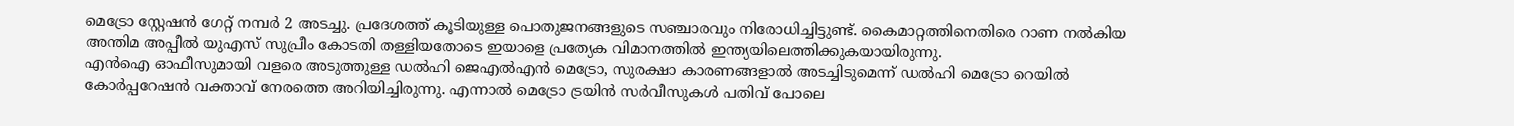മെട്രോ സ്റ്റേഷൻ ഗേറ്റ് നമ്പർ 2 അടച്ചു. പ്രദേശത്ത് കൂടിയുള്ള പൊതുജനങ്ങളുടെ സഞ്ചാരവും നിരോധിച്ചിട്ടുണ്ട്. കൈമാറ്റത്തിനെതിരെ റാണ നൽകിയ അന്തിമ അപ്പീൽ യുഎസ് സുപ്രീം കോടതി തള്ളിയതോടെ ഇയാളെ പ്രത്യേക വിമാനത്തിൽ ഇന്ത്യയിലെത്തിക്കുകയായിരുന്നു.
എൻഐ ഓഫീസുമായി വളരെ അടുത്തുള്ള ഡൽഹി ജെഎൽഎൻ മെട്രോ, സുരക്ഷാ കാരണങ്ങളാൽ അടച്ചിടുമെന്ന് ഡൽഹി മെട്രോ റെയിൽ കോർപ്പറേഷൻ വക്താവ് നേരത്തെ അറിയിച്ചിരുന്നു. എന്നാൽ മെട്രോ ട്രയിൻ സർവീസുകൾ പതിവ് പോലെ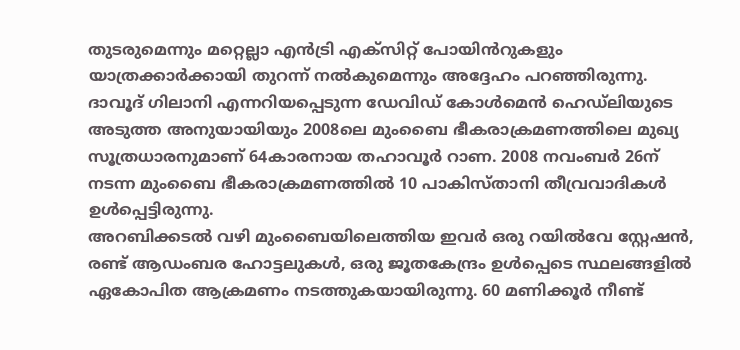തുടരുമെന്നും മറ്റെല്ലാ എൻട്രി എക്സിറ്റ് പോയിൻറുകളും യാത്രക്കാർക്കായി തുറന്ന് നൽകുമെന്നും അദ്ദേഹം പറഞ്ഞിരുന്നു.
ദാവൂദ് ഗിലാനി എന്നറിയപ്പെടുന്ന ഡേവിഡ് കോൾമെൻ ഹെഡ്ലിയുടെ അടുത്ത അനുയായിയും 2008ലെ മുംബൈ ഭീകരാക്രമണത്തിലെ മുഖ്യ സൂത്രധാരനുമാണ് 64കാരനായ തഹാവൂർ റാണ. 2008 നവംബർ 26ന് നടന്ന മുംബൈ ഭീകരാക്രമണത്തിൽ 10 പാകിസ്താനി തീവ്രവാദികൾ ഉൾപ്പെട്ടിരുന്നു.
അറബിക്കടൽ വഴി മുംബൈയിലെത്തിയ ഇവർ ഒരു റയിൽവേ സ്റ്റേഷൻ, രണ്ട് ആഡംബര ഹോട്ടലുകൾ, ഒരു ജൂതകേന്ദ്രം ഉൾപ്പെടെ സ്ഥലങ്ങളിൽ ഏകോപിത ആക്രമണം നടത്തുകയായിരുന്നു. 60 മണിക്കൂർ നീണ്ട്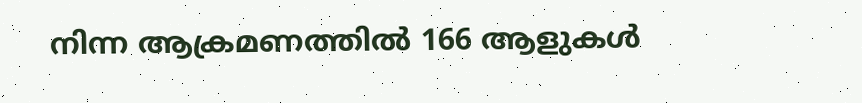നിന്ന ആക്രമണത്തിൽ 166 ആളുകൾ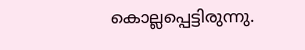കൊല്ലപ്പെട്ടിരുന്നു.